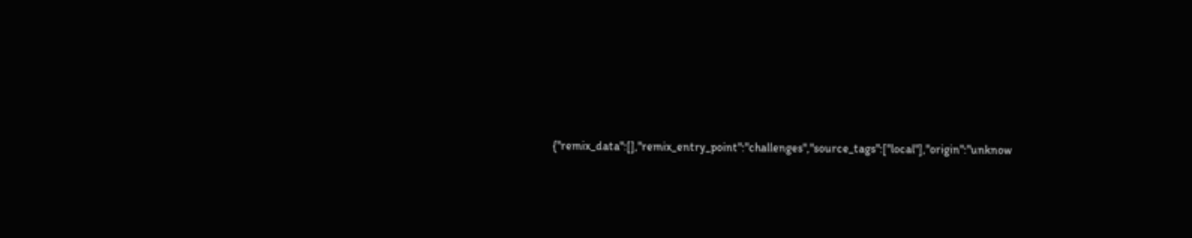{"remix_data":[],"remix_entry_point":"challenges","source_tags":["local"],"origin":"unknow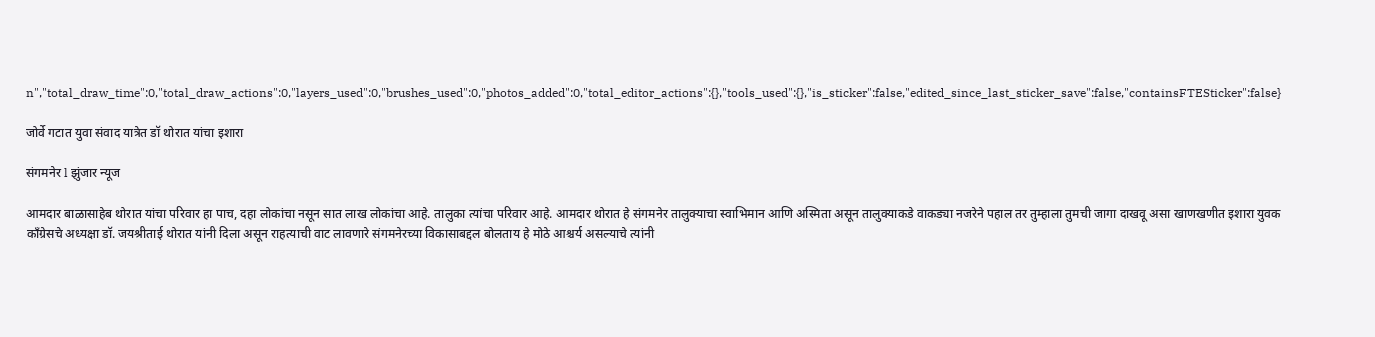n","total_draw_time":0,"total_draw_actions":0,"layers_used":0,"brushes_used":0,"photos_added":0,"total_editor_actions":{},"tools_used":{},"is_sticker":false,"edited_since_last_sticker_save":false,"containsFTESticker":false}

जोर्वे गटात युवा संवाद यात्रेत डॉ थोरात यांचा इशारा

संगमनेर l झुंजार न्यूज

आमदार बाळासाहेब थोरात यांचा परिवार हा पाच, दहा लोकांचा नसून सात लाख लोकांचा आहे. तालुका त्यांचा परिवार आहे. आमदार थोरात हे संगमनेर तालुक्याचा स्वाभिमान आणि अस्मिता असून तालुक्याकडे वाकड्या नजरेने पहाल तर तुम्हाला तुमची जागा दाखवू असा खाणखणीत इशारा युवक काँग्रेसचे अध्यक्षा डॉ. जयश्रीताई थोरात यांनी दिला असून राहत्याची वाट लावणारे संगमनेरच्या विकासाबद्दल बोलताय हे मोठे आश्चर्य असल्याचे त्यांनी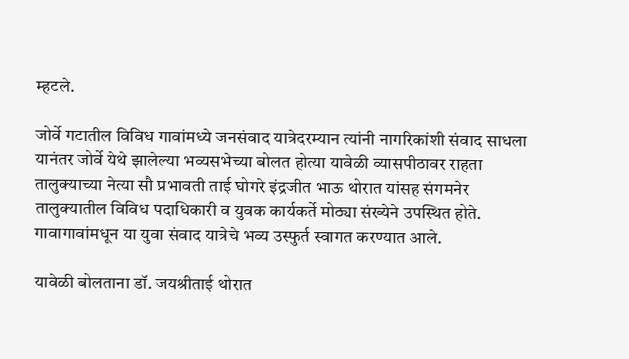म्हटले.

जोर्वे गटातील विविध गावांमध्ये जनसंवाद यात्रेदरम्यान त्यांनी नागरिकांशी संवाद साधला यानंतर जोर्वे येथे झालेल्या भव्यसभेच्या बोलत होत्या यावेळी व्यासपीठावर राहता तालुक्याच्या नेत्या सौ प्रभावती ताई घोगरे इंद्रजीत भाऊ थोरात यांसह संगमनेर तालुक्यातील विविध पदाधिकारी व युवक कार्यकर्ते मोठ्या संख्येने उपस्थित होते. गावागावांमधून या युवा संवाद यात्रेचे भव्य उस्फुर्त स्वागत करण्यात आले.

यावेळी बोलताना डॉ. जयश्रीताई थोरात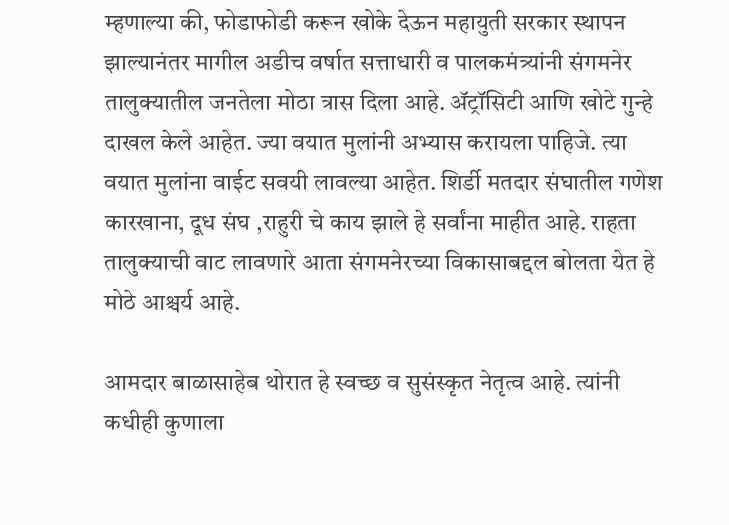म्हणाल्या की, फोडाफोडी करून खोके देऊन महायुती सरकार स्थापन झाल्यानंतर मागील अडीच वर्षात सत्ताधारी व पालकमंत्र्यांनी संगमनेर तालुक्यातील जनतेला मोठा त्रास दिला आहे. ॲट्रॉसिटी आणि खोटे गुन्हे दाखल केले आहेत. ज्या वयात मुलांनी अभ्यास करायला पाहिजे. त्या वयात मुलांना वाईट सवयी लावल्या आहेत. शिर्डी मतदार संघातील गणेश कारखाना, दूध संघ ,राहुरी चे काय झाले हे सर्वांना माहीत आहे. राहता तालुक्याची वाट लावणारे आता संगमनेरच्या विकासाबद्दल बोलता येत हे मोठे आश्चर्य आहे.

आमदार बाळासाहेब थोरात हे स्वच्छ व सुसंस्कृत नेतृत्व आहे. त्यांनी कधीही कुणाला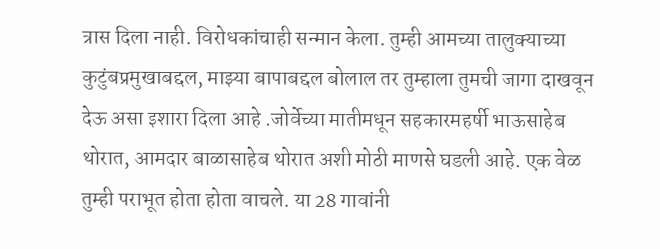त्रास दिला नाही. विरोधकांचाही सन्मान केला. तुम्ही आमच्या तालुक्याच्या कुटुंबप्रमुखाबद्दल, माझ्या बापाबद्दल बोलाल तर तुम्हाला तुमची जागा दाखवून देऊ असा इशारा दिला आहे .जोर्वेच्या मातीमधून सहकारमहर्षी भाऊसाहेब थोरात, आमदार बाळासाहेब थोरात अशी मोठी माणसे घडली आहे. एक वेळ तुम्ही पराभूत होता होता वाचले. या 28 गावांनी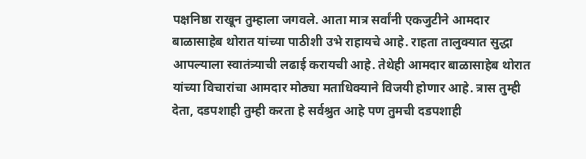पक्षनिष्ठा राखून तुम्हाला जगवले. आता मात्र सर्वांनी एकजुटीने आमदार बाळासाहेब थोरात यांच्या पाठीशी उभे राहायचे आहे. राहता तालुक्यात सुद्धा आपल्याला स्वातंत्र्याची लढाई करायची आहे. तेथेही आमदार बाळासाहेब थोरात यांच्या विचारांचा आमदार मोठ्या मताधिक्याने विजयी होणार आहे. त्रास तुम्ही देता, दडपशाही तुम्ही करता हे सर्वश्रुत आहे पण तुमची दडपशाही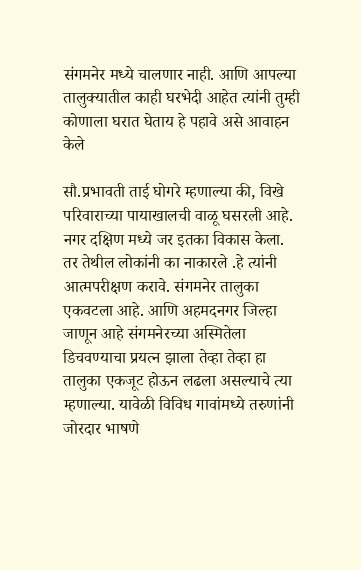संगमनेर मध्ये चालणार नाही. आणि आपल्या तालुक्यातील काही घरभेदी आहेत त्यांनी तुम्ही कोणाला घरात घेताय हे पहावे असे आवाहन केले

सौ.प्रभावती ताई घोगरे म्हणाल्या की, विखे परिवाराच्या पायाखालची वाळू घसरली आहे. नगर दक्षिण मध्ये जर इतका विकास केला. तर तेथील लोकांनी का नाकारले .हे त्यांनी आत्मपरीक्षण करावे. संगमनेर तालुका एकवटला आहे. आणि अहमदनगर जिल्हा जाणून आहे संगमनेरच्या अस्मितेला डिचवण्याचा प्रयत्न झाला तेव्हा तेव्हा हा तालुका एकजूट होऊन लढला असल्याचे त्या म्हणाल्या. यावेळी विविध गावांमध्ये तरुणांनी जोरदार भाषणे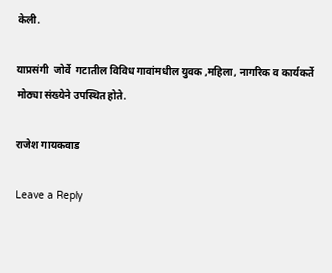केली.

याप्रसंगी  जोर्वे  गटातील विविध गावांमधील युवक ,महिला, नागरिक व कार्यकर्ते मोठ्या संख्येने उपस्थित होते.

राजेश गायकवाड

Leave a Reply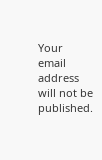Your email address will not be published.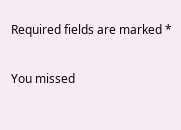Required fields are marked *

You missed